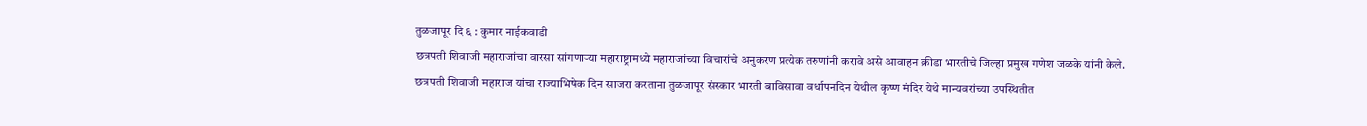तुळजापूर दि ६ : कुमार नाईकवाडी
छत्रपती शिवाजी महाराजांचा वारसा सांगणाऱ्या महाराष्ट्रामध्ये महाराजांच्या विचारांचे अनुकरण प्रत्येक तरुणांनी करावे असे आवाहन क्रीडा भारतीचे जिल्हा प्रमुख गणेश जळके यांनी केले.
छत्रपती शिवाजी महाराज यांचा राज्याभिषेक दिन साजरा करताना तुळजापूर संस्कार भारती बाविसावा वर्धापनदिन येथील कृष्ण मंदिर येथे मान्यवरांच्या उपस्थितीत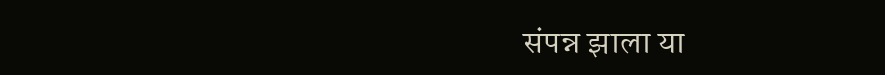संपन्न झाला या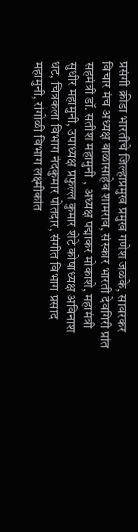प्रसंगी क्रीडा भारतीचे जिल्हाप्रमुख प्रमुख गणेश जळके, सावरकर विचार मंच अध्यक्ष बाळासाहेब शामराव, संस्कार भारती देवगिरी प्रांत सहमंत्री डॉ. सतीश महामुनी , अध्यक्ष पद्माकर मोकाशे, महामंत्री सुधीर महामुनी, उपाध्यक्ष प्रफुल्ल कुमार शेटे कोषाध्यक्ष अविनाश धट, चित्रकला विभाग नंदकुमार पोतदार, संगीत विभाग प्रसाद महामुनी, रांगोळी विभाग लक्ष्मीकांत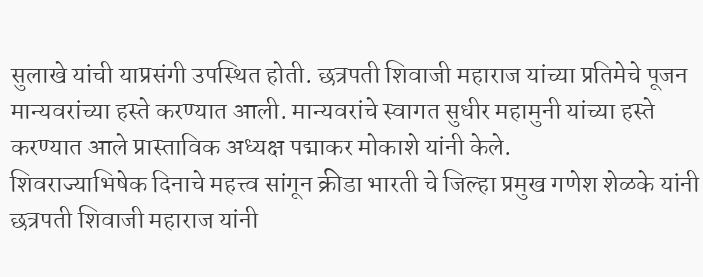सुलाखे यांची याप्रसंगी उपस्थित होती. छत्रपती शिवाजी महाराज यांच्या प्रतिमेचे पूजन मान्यवरांच्या हस्ते करण्यात आली. मान्यवरांचे स्वागत सुधीर महामुनी यांच्या हस्ते करण्यात आले प्रास्ताविक अध्यक्ष पद्माकर मोकाशे यांनी केले.
शिवराज्याभिषेक दिनाचे महत्त्व सांगून क्रीडा भारती चे जिल्हा प्रमुख गणेश शेळके यांनी छत्रपती शिवाजी महाराज यांनी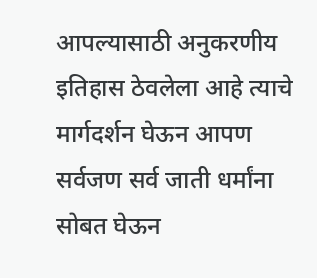आपल्यासाठी अनुकरणीय इतिहास ठेवलेला आहे त्याचे मार्गदर्शन घेऊन आपण सर्वजण सर्व जाती धर्मांना सोबत घेऊन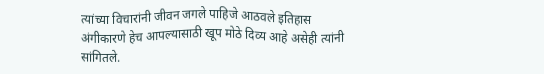त्यांच्या विचारांनी जीवन जगले पाहिजे आठवले इतिहास अंगीकारणे हेच आपल्यासाठी खूप मोठे दिव्य आहे असेही त्यांनी सांगितले.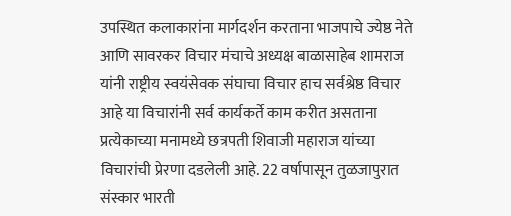उपस्थित कलाकारांना मार्गदर्शन करताना भाजपाचे ज्येष्ठ नेते आणि सावरकर विचार मंचाचे अध्यक्ष बाळासाहेब शामराज यांनी राष्ट्रीय स्वयंसेवक संघाचा विचार हाच सर्वश्रेष्ठ विचार आहे या विचारांनी सर्व कार्यकर्ते काम करीत असताना प्रत्येकाच्या मनामध्ये छत्रपती शिवाजी महाराज यांच्या विचारांची प्रेरणा दडलेली आहे. 22 वर्षापासून तुळजापुरात संस्कार भारती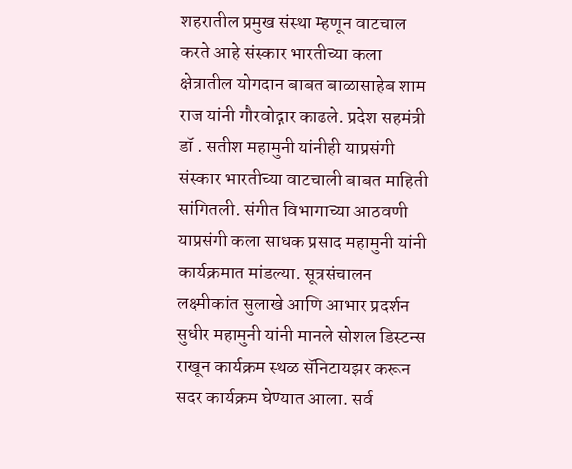शहरातील प्रमुख संस्था म्हणून वाटचाल करते आहे संस्कार भारतीच्या कला क्षेत्रातील योगदान बाबत बाळासाहेब शाम राज यांनी गौरवोद्गार काढले. प्रदेश सहमंत्री डॉ . सतीश महामुनी यांनीही याप्रसंगी संस्कार भारतीच्या वाटचाली बाबत माहिती सांगितली. संगीत विभागाच्या आठवणी याप्रसंगी कला साधक प्रसाद महामुनी यांनी कार्यक्रमात मांडल्या. सूत्रसंचालन लक्ष्मीकांत सुलाखे आणि आभार प्रदर्शन सुधीर महामुनी यांनी मानले सोशल डिस्टन्स राखून कार्यक्रम स्थळ सॅनिटायझर करून सदर कार्यक्रम घेण्यात आला. सर्व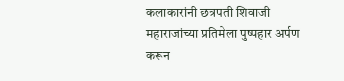कलाकारांनी छत्रपती शिवाजी महाराजांच्या प्रतिमेला पुष्पहार अर्पण करून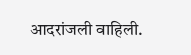आदरांजली वाहिली.